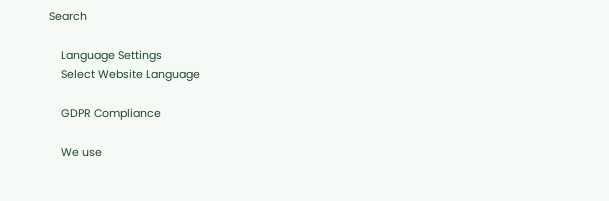Search

    Language Settings
    Select Website Language

    GDPR Compliance

    We use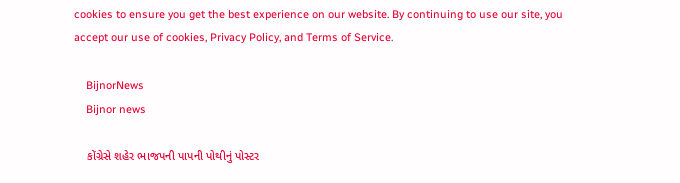cookies to ensure you get the best experience on our website. By continuing to use our site, you accept our use of cookies, Privacy Policy, and Terms of Service.

    BijnorNews
    Bijnor news

    કોંગ્રેસે શહેર ભાજપની પાપની પોથીનું પોસ્ટર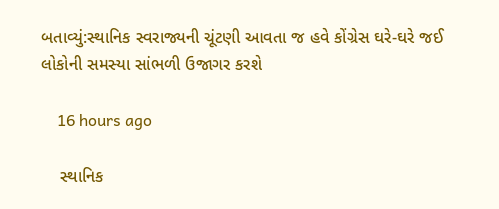બતાવ્યું:સ્થાનિક સ્વરાજ્યની ચૂંટણી આવતા જ હવે કોંગ્રેસ ઘરે-ઘરે જઈ લોકોની સમસ્યા સાંભળી ઉજાગર કરશે

    16 hours ago

    સ્થાનિક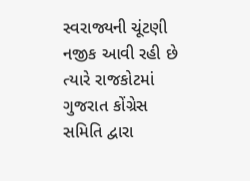સ્વરાજ્યની ચૂંટણી નજીક આવી રહી છે ત્યારે રાજકોટમાં ગુજરાત કોંગ્રેસ સમિતિ દ્વારા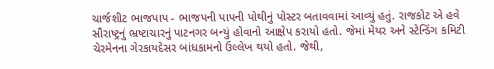ચાર્જશીટ ભાજપાપ - ભાજપની પાપની પોથીનું પોસ્ટર બતાવવામાં આવ્યું હતું. રાજકોટ એ હવે સૌરાષ્ટ્રનું ભ્રષ્ટાચારનું પાટનગર બન્યું હોવાનો આક્ષેપ કરાયો હતો. જેમાં મેયર અને સ્ટેન્ડિંગ કમિટી ચેરમેનના ગેરકાયદેસર બાંધકામનો ઉલ્લેખ થયો હતો. જેથી,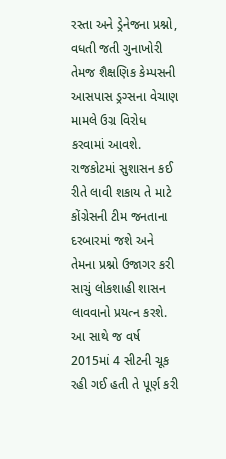રસ્તા અને ડ્રેનેજના પ્રશ્નો, વધતી જતી ગુનાખોરી તેમજ શૈક્ષણિક કેમ્પસની આસપાસ ડ્રગ્સના વેચાણ મામલે ઉગ્ર વિરોધ કરવામાં આવશે. રાજકોટમાં સુશાસન કઈ રીતે લાવી શકાય તે માટે કોંગ્રેસની ટીમ જનતાના દરબારમાં જશે અને તેમના પ્રશ્નો ઉજાગર કરી સાચું લોકશાહી શાસન લાવવાનો પ્રયત્ન કરશે. આ સાથે જ વર્ષ 2015માં 4 સીટની ચૂક રહી ગઈ હતી તે પૂર્ણ કરી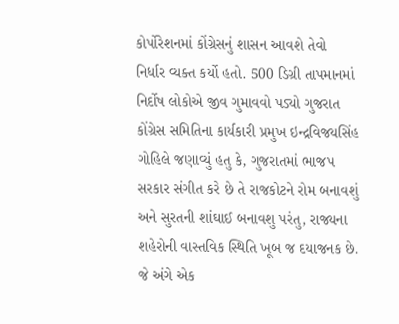કોર્પોરેશનમાં કોંગ્રેસનું શાસન આવશે તેવો નિર્ધાર વ્યક્ત કર્યો હતો. 500 ડિગ્રી તાપમાનમાં નિર્દોષ લોકોએ જીવ ગુમાવવો પડ્યો ગુજરાત કોંગ્રેસ સમિતિના કાર્યકારી પ્રમુખ ઇન્દ્રવિજયસિંહ ગોહિલે જણાવ્યું હતુ કે, ગુજરાતમાં ભાજપ સરકાર સંગીત કરે છે તે રાજકોટને રોમ બનાવશું અને સુરતની શાંઘાઈ બનાવશુ પરંતુ, રાજ્યના શહેરોની વાસ્તવિક સ્થિતિ ખૂબ જ દયાજનક છે. જે અંગે એક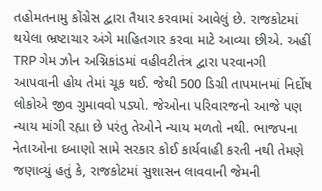તહોમતનામુ કોંગ્રેસ દ્વારા તૈયાર કરવામાં આવેલું છે. રાજકોટમાં થયેલા ભ્રષ્ટાચાર અંગે માહિતગાર કરવા માટે આવ્યા છીએ. અહીં TRP ગેમ ઝોન અગ્નિકાંડમાં વહીવટીતંત્ર દ્વારા પરવાનગી આપવાની હોય તેમાં ચૂક થઈ. જેથી 500 ડિગ્રી તાપમાનમાં નિર્દોષ લોકોએ જીવ ગુમાવવો પડ્યો. જેઓના પરિવારજનો આજે પણ ન્યાય માંગી રહ્યા છે પરંતુ તેઓને ન્યાય મળતો નથી. ભાજપના નેતાઓના દબાણો સામે સરકાર કોઈ કાર્યવાહી કરતી નથી તેમણે જણાવ્યું હતું કે, રાજકોટમાં સુશાસન લાવવાની જેમની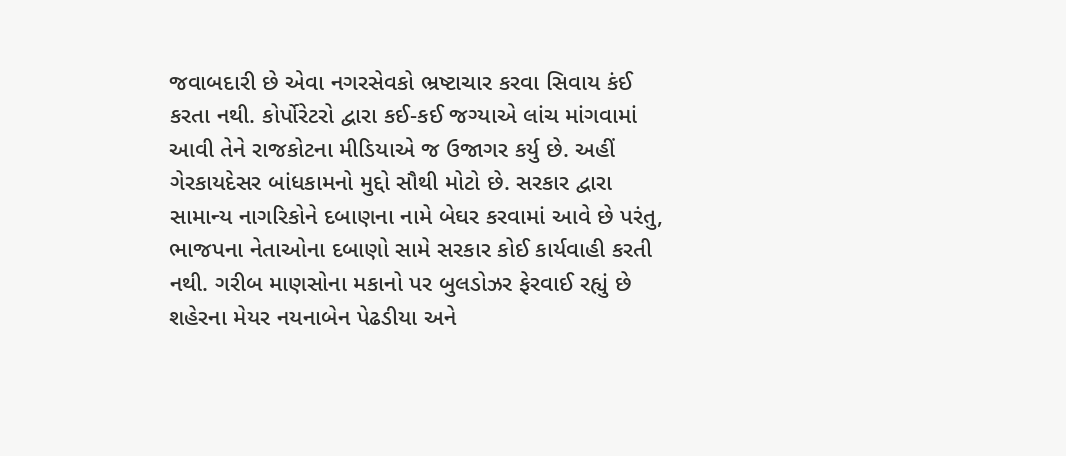જવાબદારી છે એવા નગરસેવકો ભ્રષ્ટાચાર કરવા સિવાય કંઈ કરતા નથી. કોર્પોરેટરો દ્વારા કઈ-કઈ જગ્યાએ લાંચ માંગવામાં આવી તેને રાજકોટના મીડિયાએ જ ઉજાગર કર્યુ છે. અહીં ગેરકાયદેસર બાંધકામનો મુદ્દો સૌથી મોટો છે. સરકાર દ્વારા સામાન્ય નાગરિકોને દબાણના નામે બેઘર કરવામાં આવે છે પરંતુ, ભાજપના નેતાઓના દબાણો સામે સરકાર કોઈ કાર્યવાહી કરતી નથી. ગરીબ માણસોના મકાનો પર બુલડોઝર ફેરવાઈ રહ્યું છે શહેરના મેયર નયનાબેન પેઢડીયા અને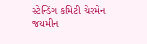સ્ટેન્ડિંગ કમિટી ચેરમેન જયમીન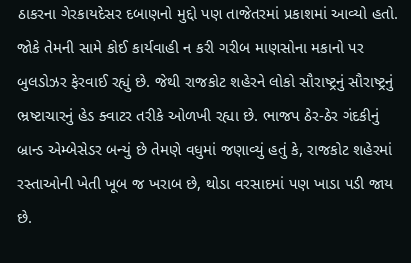ઠાકરના ગેરકાયદેસર દબાણનો મુદ્દો પણ તાજેતરમાં પ્રકાશમાં આવ્યો હતો. જોકે તેમની સામે કોઈ કાર્યવાહી ન કરી ગરીબ માણસોના મકાનો પર બુલડોઝર ફેરવાઈ રહ્યું છે. જેથી રાજકોટ શહેરને લોકો સૌરાષ્ટ્રનું સૌરાષ્ટ્રનું ભ્રષ્ટાચારનું હેડ ક્વાટર તરીકે ઓળખી રહ્યા છે. ભાજપ ઠેર-ઠેર ગંદકીનું બ્રાન્ડ એમ્બેસેડર બન્યું છે તેમણે વધુમાં જણાવ્યું હતું કે, રાજકોટ શહેરમાં રસ્તાઓની ખેતી ખૂબ જ ખરાબ છે, થોડા વરસાદમાં પણ ખાડા પડી જાય છે.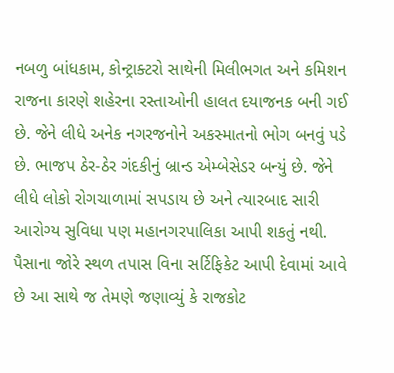નબળુ બાંધકામ, કોન્ટ્રાક્ટરો સાથેની મિલીભગત અને કમિશન રાજના કારણે શહેરના રસ્તાઓની હાલત દયાજનક બની ગઈ છે. જેને લીધે અનેક નગરજનોને અકસ્માતનો ભોગ બનવું પડે છે. ભાજપ ઠેર-ઠેર ગંદકીનું બ્રાન્ડ એમ્બેસેડર બન્યું છે. જેને લીધે લોકો રોગચાળામાં સપડાય છે અને ત્યારબાદ સારી આરોગ્ય સુવિધા પણ મહાનગરપાલિકા આપી શકતું નથી. પૈસાના જોરે સ્થળ તપાસ વિના સર્ટિફિકેટ આપી દેવામાં આવે છે આ સાથે જ તેમણે જણાવ્યું કે રાજકોટ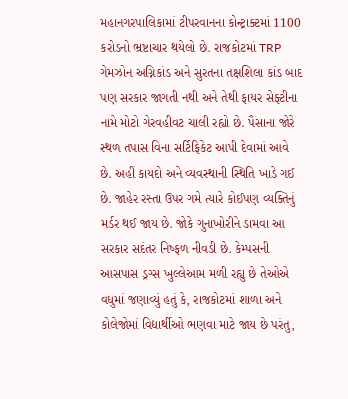મહાનગરપાલિકામાં ટીપરવાનના કોન્ટ્રાક્ટમાં 1100 કરોડનો ભ્રષ્ટાચાર થયેલો છે. રાજકોટમાં TRP ગેમઝોન અગ્નિકાંડ અને સુરતના તક્ષશિલા કાંડ બાદ પણ સરકાર જાગતી નથી અને તેથી ફાયર સેફ્ટીના નામે મોટો ગેરવહીવટ ચાલી રહ્યો છે. પૈસાના જોરે સ્થળ તપાસ વિના સર્ટિફિકેટ આપી દેવામાં આવે છે. અહીં કાયદો અને વ્યવસ્થાની સ્થિતિ ખાડે ગઈ છે. જાહેર રસ્તા ઉપર ગમે ત્યારે કોઈપણ વ્યક્તિનું મર્ડર થઈ જાય છે. જોકે ગુનાખોરીને ડામવા આ સરકાર સદંતર નિષ્ફળ નીવડી છે. કેમ્પસની આસપાસ ડ્રગ્સ ખુલ્લેઆમ મળી રહ્યુ છે તેઓએ વધુમાં જણાવ્યું હતું કે, રાજકોટમાં શાળા અને કોલેજોમાં વિદ્યાર્થીઓ ભણવા માટે જાય છે પરંતુ,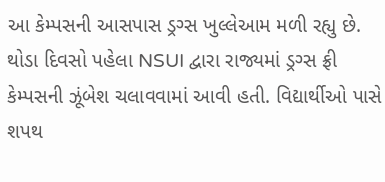આ કેમ્પસની આસપાસ ડ્રગ્સ ખુલ્લેઆમ મળી રહ્યુ છે. થોડા દિવસો પહેલા NSUI દ્વારા રાજ્યમાં ડ્રગ્સ ફ્રી કેમ્પસની ઝૂંબેશ ચલાવવામાં આવી હતી. વિદ્યાર્થીઓ પાસે શપથ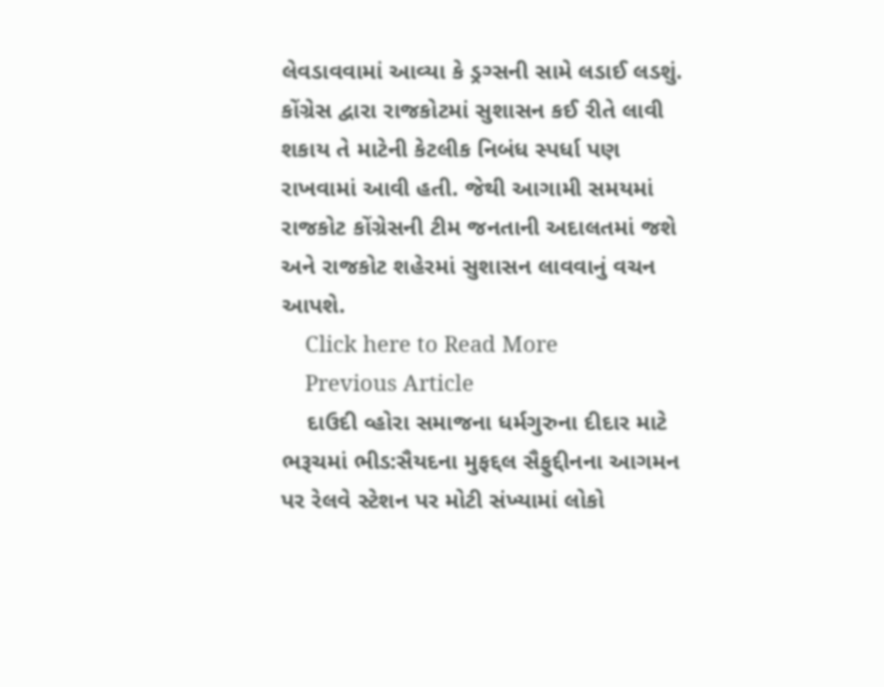લેવડાવવામાં આવ્યા કે ડ્રગ્સની સામે લડાઈ લડશું. કોંગ્રેસ દ્વારા રાજકોટમાં સુશાસન કઈ રીતે લાવી શકાય તે માટેની કેટલીક નિબંધ સ્પર્ધા પણ રાખવામાં આવી હતી. જેથી આગામી સમયમાં રાજકોટ કોંગ્રેસની ટીમ જનતાની અદાલતમાં જશે અને રાજકોટ શહેરમાં સુશાસન લાવવાનું વચન આપશે.
    Click here to Read More
    Previous Article
    દાઉદી વ્હોરા સમાજના ધર્મગુરુના દીદાર માટે ભરૂચમાં ભીડ:સૈયદના મુફદ્દલ સૈફુદ્દીનના આગમન પર રેલવે સ્ટેશન પર મોટી સંખ્યામાં લોકો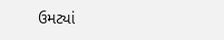ઉમટ્યાં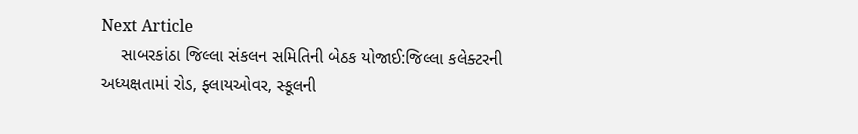Next Article
    સાબરકાંઠા જિલ્લા સંકલન સમિતિની બેઠક યોજાઈ:જિલ્લા કલેક્ટરની અધ્યક્ષતામાં રોડ, ફ્લાયઓવર, સ્કૂલની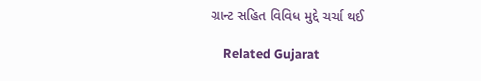ગ્રાન્ટ સહિત વિવિધ મુદ્દે ચર્ચા થઈ

    Related Gujarat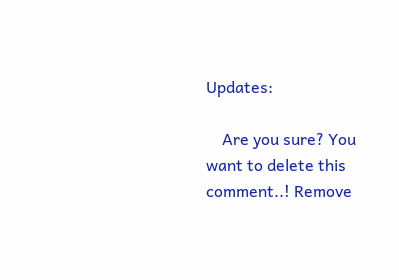Updates:

    Are you sure? You want to delete this comment..! Remove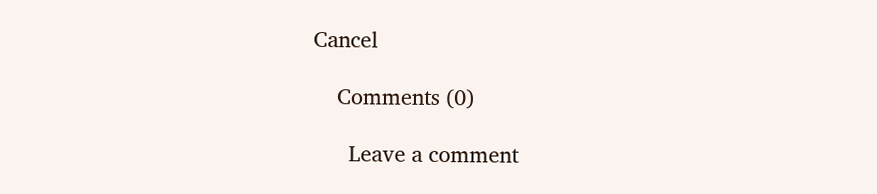Cancel

    Comments (0)

      Leave a comment